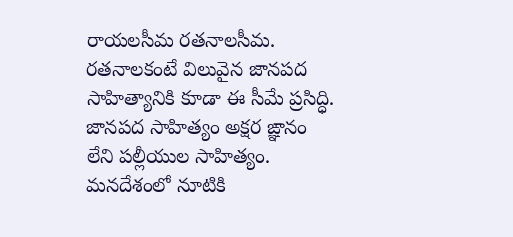రాయలసీమ రతనాలసీమ. రతనాలకంటే విలువైన జానపద సాహిత్యానికి కూడా ఈ సీమే ప్రసిద్ధి. జానపద సాహిత్యం అక్షర ఙ్ఞానం లేని పల్లీయుల సాహిత్యం. మనదేశంలో నూటికి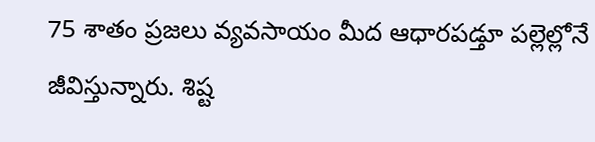75 శాతం ప్రజలు వ్యవసాయం మీద ఆధారపడ్తూ పల్లెల్లోనే జీవిస్తున్నారు. శిష్ట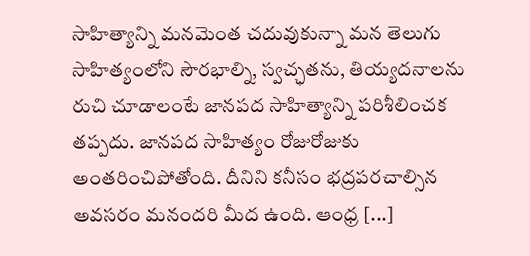సాహిత్యాన్ని మనమెంత చదువుకున్నా మన తెలుగు సాహిత్యంలోని సౌరభాల్ని, స్వచ్ఛతను, తియ్యదనాలను రుచి చూడాలంటే జానపద సాహిత్యాన్ని పరిశీలించక తప్పదు. జానపద సాహిత్యం రోజురోజుకు అంతరించిపోతోంది. దీనిని కనీసం భద్రపరచాల్సిన అవసరం మనందరి మీద ఉంది. ఆంధ్ర [...]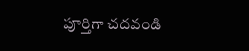పూర్తిగా చదవండి